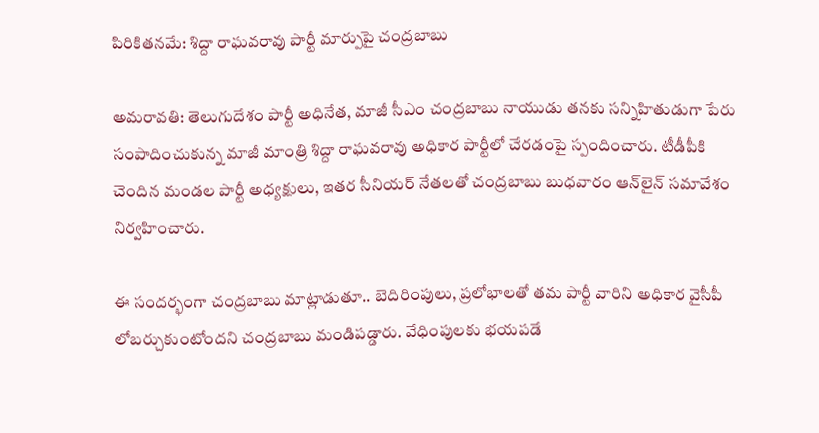పిరికితనమే: శిద్దా రాఘవరావు పార్టీ మార్పుపై చంద్రబాబు

అమరావతి: తెలుగుదేశం పార్టీ అధినేత, మాజీ సీఎం చంద్రబాబు నాయుడు తనకు సన్నిహితుడుగా పేరు సంపాదించుకున్న మాజీ మాంత్రి శిద్దా రాఘవరావు అధికార పార్టీలో చేరడంపై స్పందించారు. టీడీపీకి చెందిన మండల పార్టీ అధ్యక్షులు, ఇతర సీనియర్ నేతలతో చంద్రబాబు బుధవారం ఆన్‌లైన్ సమావేశం నిర్వహించారు.

ఈ సందర్భంగా చంద్రబాబు మాట్లాడుతూ.. బెదిరింపులు, ప్రలోభాలతో తమ పార్టీ వారిని అధికార వైసీపీ లోబర్చుకుంటోందని చంద్రబాబు మండిపడ్డారు. వేధింపులకు భయపడే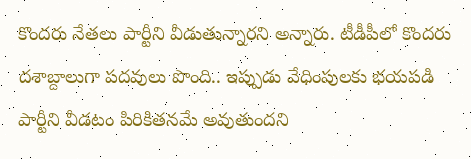కొందరు నేతలు పార్టీని వీడుతున్నారని అన్నారు. టీడీపీలో కొందరు దశాబ్దాలుగా పదవులు పొంది.. ఇప్పుడు వేధింపులకు భయపడి పార్టీని వీడటం పిరికితనమే అవుతుందని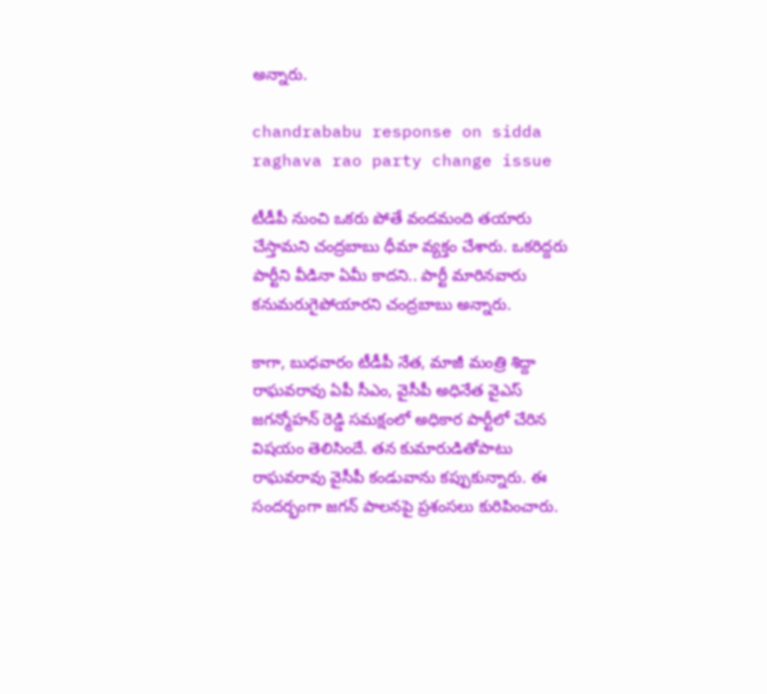అన్నారు.

chandrababu response on sidda raghava rao party change issue

టీడీపీ నుంచి ఒకరు పోతే వందమంది తయారు చేస్తామని చంద్రబాబు ధీమా వ్యక్తం చేశారు. ఒకరిద్దరు పార్టీని వీడినా ఏమీ కాదని.. పార్టీ మారినవారు కనుమరుగైపోయారని చంద్రబాబు అన్నారు.

కాగా, బుధవారం టీడీపీ నేత, మాజీ మంత్రి శిద్దా రాఘవరావు ఏపీ సీఎం, వైసీపీ అధినేత వైఎస్ జగన్మోహన్ రెడ్డి సమక్షంలో అధికార పార్టీలో చేరిన విషయం తెలిసిందే. తన కుమారుడితోపాటు రాఘవరావు వైసీపీ కండువాను కప్పుకున్నారు. ఈ సందర్భంగా జగన్ పాలనపై ప్రశంసలు కురిపించారు.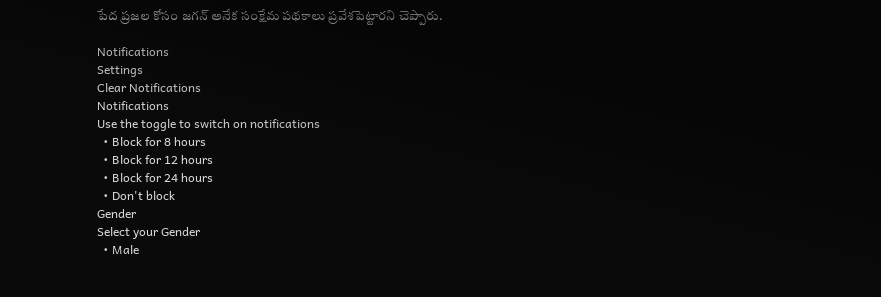పేద ప్రజల కోసం జగన్ అనేక సంక్షేమ పథకాలు ప్రవేశపెట్టారని చెప్పారు.

Notifications
Settings
Clear Notifications
Notifications
Use the toggle to switch on notifications
  • Block for 8 hours
  • Block for 12 hours
  • Block for 24 hours
  • Don't block
Gender
Select your Gender
  • Male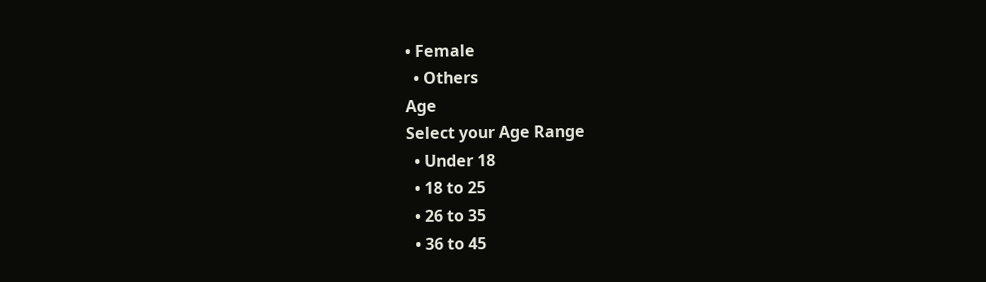• Female
  • Others
Age
Select your Age Range
  • Under 18
  • 18 to 25
  • 26 to 35
  • 36 to 45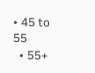• 45 to 55
  • 55+